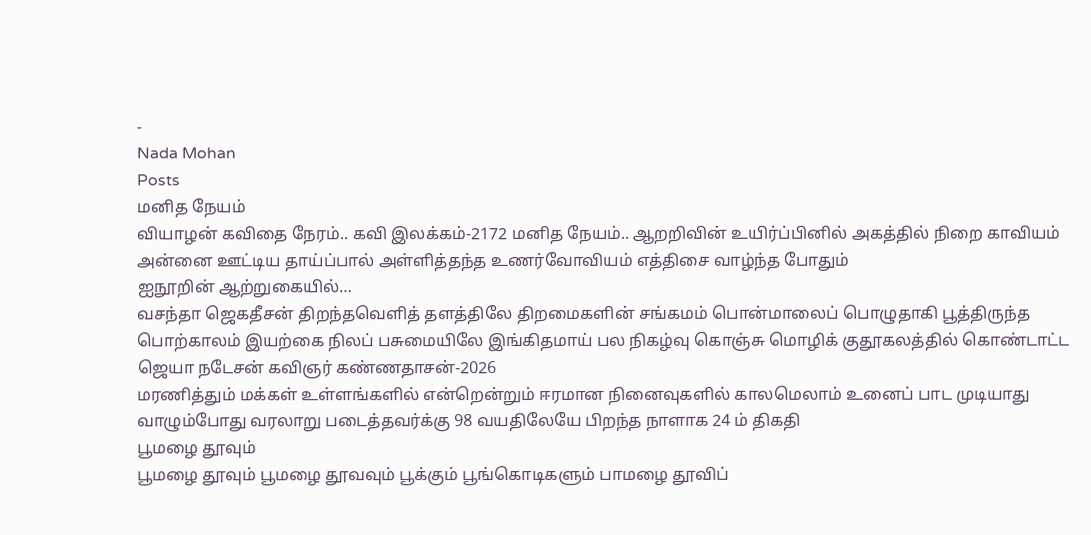-
Nada Mohan
Posts
மனித நேயம்
வியாழன் கவிதை நேரம்.. கவி இலக்கம்-2172 மனித நேயம்.. ஆறறிவின் உயிர்ப்பினில் அகத்தில் நிறை காவியம் அன்னை ஊட்டிய தாய்ப்பால் அள்ளித்தந்த உணர்வோவியம் எத்திசை வாழ்ந்த போதும்
ஐநூறின் ஆற்றுகையில்…
வசந்தா ஜெகதீசன் திறந்தவெளித் தளத்திலே திறமைகளின் சங்கமம் பொன்மாலைப் பொழுதாகி பூத்திருந்த பொற்காலம் இயற்கை நிலப் பசுமையிலே இங்கிதமாய் பல நிகழ்வு கொஞ்சு மொழிக் குதூகலத்தில் கொண்டாட்ட
ஜெயா நடேசன் கவிஞர் கண்ணதாசன்-2026
மரணித்தும் மக்கள் உள்ளங்களில் என்றென்றும் ஈரமான நினைவுகளில் காலமெலாம் உனைப் பாட முடியாது வாழும்போது வரலாறு படைத்தவர்க்கு 98 வயதிலேயே பிறந்த நாளாக 24 ம் திகதி
பூமழை தூவும்
பூமழை தூவும் பூமழை தூவவும் பூக்கும் பூங்கொடிகளும் பாமழை தூவிப்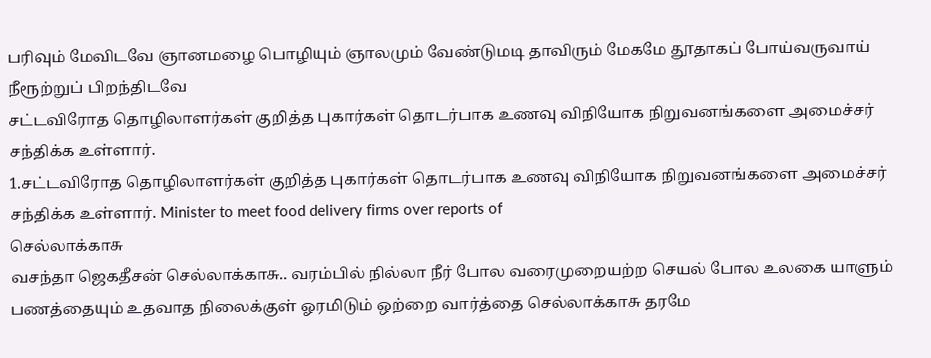பரிவும் மேவிடவே ஞானமழை பொழியும் ஞாலமும் வேண்டுமடி தாவிரும் மேகமே தூதாகப் போய்வருவாய் நீரூற்றுப் பிறந்திடவே
சட்டவிரோத தொழிலாளர்கள் குறித்த புகார்கள் தொடர்பாக உணவு விநியோக நிறுவனங்களை அமைச்சர் சந்திக்க உள்ளார்.
1.சட்டவிரோத தொழிலாளர்கள் குறித்த புகார்கள் தொடர்பாக உணவு விநியோக நிறுவனங்களை அமைச்சர் சந்திக்க உள்ளார். Minister to meet food delivery firms over reports of
செல்லாக்காசு
வசந்தா ஜெகதீசன் செல்லாக்காசு.. வரம்பில் நில்லா நீர் போல வரைமுறையற்ற செயல் போல உலகை யாளும் பணத்தையும் உதவாத நிலைக்குள் ஓரமிடும் ஒற்றை வார்த்தை செல்லாக்காசு தரமே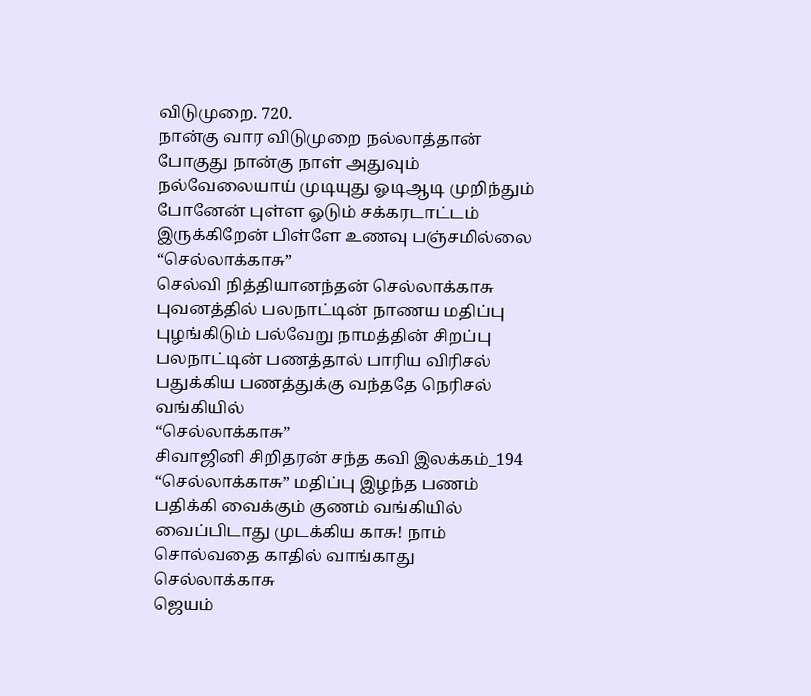விடுமுறை. 720.
நான்கு வார விடுமுறை நல்லாத்தான் போகுது நான்கு நாள் அதுவும் நல்வேலையாய் முடியுது ஓடிஆடி முறிந்தும் போனேன் புள்ள ஓடும் சக்கரடாட்டம் இருக்கிறேன் பிள்ளே உணவு பஞ்சமில்லை
“செல்லாக்காசு”
செல்வி நித்தியானந்தன் செல்லாக்காசு புவனத்தில் பலநாட்டின் நாணய மதிப்பு புழங்கிடும் பல்வேறு நாமத்தின் சிறப்பு பலநாட்டின் பணத்தால் பாரிய விரிசல் பதுக்கிய பணத்துக்கு வந்ததே நெரிசல் வங்கியில்
“செல்லாக்காசு”
சிவாஜினி சிறிதரன் சந்த கவி இலக்கம்_194 “செல்லாக்காசு” மதிப்பு இழந்த பணம் பதிக்கி வைக்கும் குணம் வங்கியில் வைப்பிடாது முடக்கிய காசு! நாம் சொல்வதை காதில் வாங்காது
செல்லாக்காசு
ஜெயம்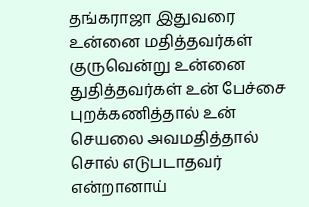தங்கராஜா இதுவரை உன்னை மதித்தவர்கள் குருவென்று உன்னை துதித்தவர்கள் உன் பேச்சை புறக்கணித்தால் உன் செயலை அவமதித்தால் சொல் எடுபடாதவர் என்றானாய்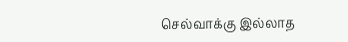செல்வாக்கு இல்லாத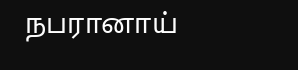நபரானாய்